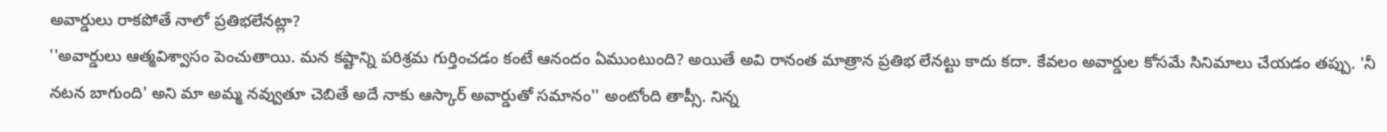అవార్డులు రాకపోతే నాలో ప్రతిభలేనట్లా?
''అవార్డులు ఆత్మవిశ్వాసం పెంచుతాయి. మన కష్టాన్ని పరిశ్రమ గుర్తించడం కంటే ఆనందం ఏముంటుంది? అయితే అవి రానంత మాత్రాన ప్రతిభ లేనట్టు కాదు కదా. కేవలం అవార్డుల కోసమే సినిమాలు చేయడం తప్పు. 'నీ నటన బాగుంది' అని మా అమ్మ నవ్వుతూ చెబితే అదే నాకు ఆస్కార్ అవార్డుతో సమానం'' అంటోంది తాప్సీ. నిన్న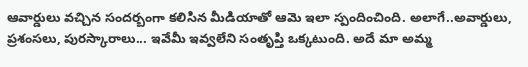ఆవార్డులు వచ్చిన సందర్బంగా కలిసిన మీడియాతో ఆమె ఇలా స్పందించింది. అలాగే..అవార్డులు, ప్రశంసలు, పురస్కారాలు... ఇవేమీ ఇవ్వలేని సంతృప్తి ఒక్కటుంది. అదే మా అమ్మ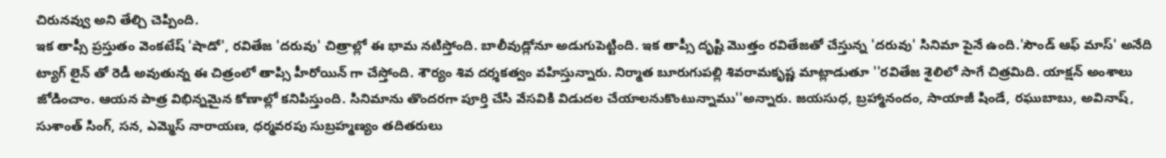చిరునవ్వు అని తేల్చి చెప్పింది.
ఇక తాప్సీ ప్రస్తుతం వెంకటేష్ 'షాడో', రవితేజ 'దరువు' చిత్రాల్లో ఈ భామ నటిస్తోంది. బాలీవుడ్లోనూ అడుగుపెట్టింది. ఇక తాప్సీ దృష్టి మొత్తం రవితేజతో చేస్తున్న 'దరువు' సినిమా పైనే ఉంది.'సౌండ్ ఆఫ్ మాస్' అనేది ట్యాగ్ లైన్ తో రెడీ అవుతున్న ఈ చిత్రంలో తాప్సి హీరోయిన్ గా చేస్తోంది. శౌర్యం శివ దర్శకత్వం వహిస్తున్నారు. నిర్మాత బూరుగుపల్లి శివరామకృష్ణ మాట్లాడుతూ ''రవితేజ శైలిలో సాగే చిత్రమిది. యాక్షన్ అంశాలు జోడించాం. ఆయన పాత్ర విభిన్నమైన కోణాల్లో కనిపిస్తుంది. సినిమాను తొందరగా పూర్తి చేసి వేసవికి విడుదల చేయాలనుకొంటున్నాము''అన్నారు. జయసుధ, బ్రహ్మానందం, సాయాజీ షిండే, రఘుబాబు, అవినాష్, సుశాంత్ సింగ్, సన, ఎమ్మెస్ నారాయణ, ధర్మవరపు సుబ్రహ్మణ్యం తదితరులు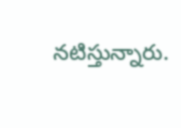నటిస్తున్నారు.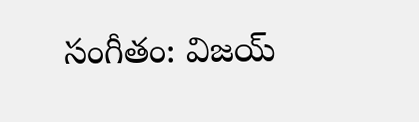సంగీతం: విజయ్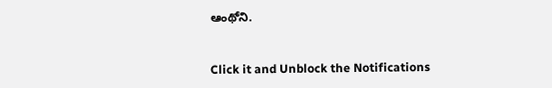ఆంథోని.


Click it and Unblock the Notifications